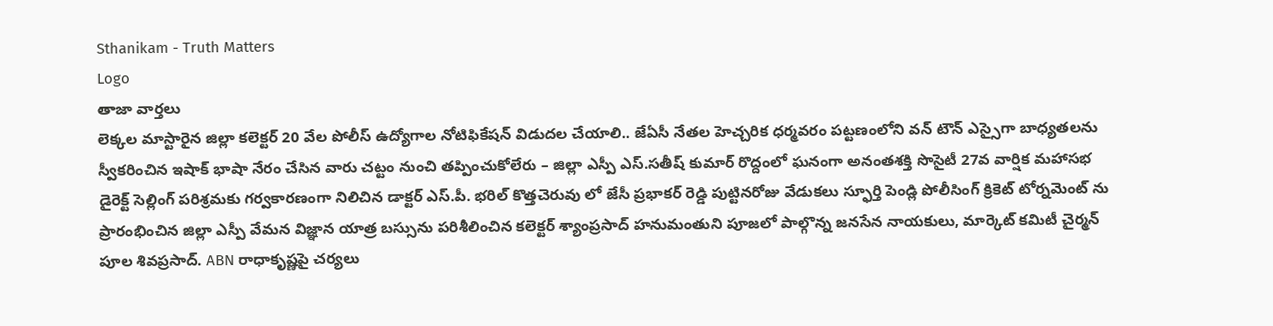Sthanikam - Truth Matters
Logo
తాజా వార్తలు
లెక్కల మాస్టారైన జిల్లా కలెక్టర్ 20 వేల పోలీస్ ఉద్యోగాల నోటిఫికేషన్ విడుదల చేయాలి.. జేఏసీ నేతల హెచ్చరిక ధర్మవరం పట్టణంలోని వన్ టౌన్ ఎస్సైగా బాధ్యతలను స్వీకరించిన ఇషాక్ భాషా నేరం చేసిన వారు చట్టం నుంచి తప్పించుకోలేరు – జిల్లా ఎస్పీ ఎస్.సతీష్ కుమార్ రొద్దంలో ఘనంగా అనంతశక్తి సొసైటీ 27వ వార్షిక మహాసభ డైరెక్ట్ సెల్లింగ్ పరిశ్రమకు గర్వకారణంగా నిలిచిన డాక్టర్ ఎస్.పీ. భరిల్ కొత్తచెరువు లో జేసీ ప్రభాకర్ రెడ్డి పుట్టినరోజు వేడుకలు స్ఫూర్తి పెండ్లి పోలీసింగ్ క్రికెట్ టోర్నమెంట్ ను ప్రారంభించిన జిల్లా ఎస్పీ వేమన విజ్ఞాన యాత్ర బస్సును పరిశీలించిన కలెక్టర్ శ్యాంప్రసాద్ హనుమంతుని పూజలో పాల్గొన్న జనసేన నాయకులు, మార్కెట్ కమిటీ చైర్మన్ పూల శివప్రసాద్. ABN రాధాకృష్ణపై చర్యలు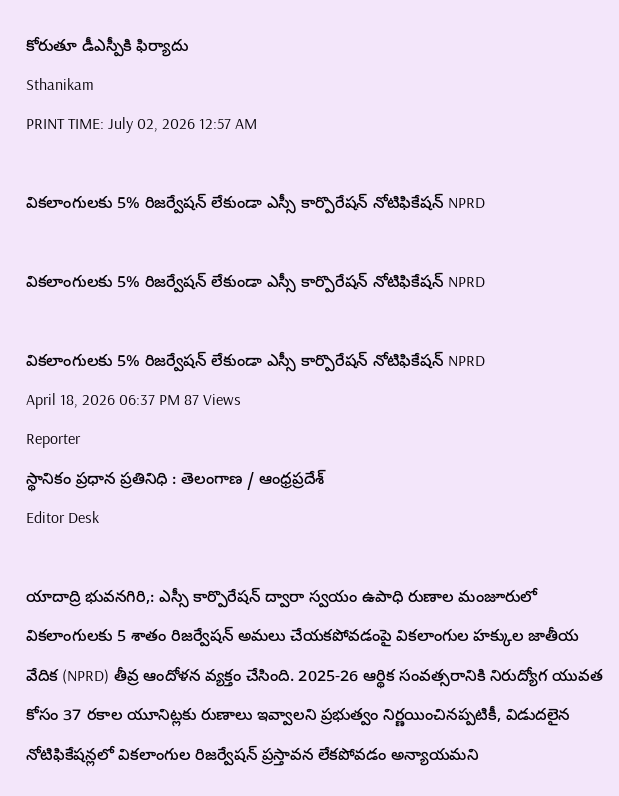కోరుతూ డీఎస్పీకి ఫిర్యాదు
Sthanikam
PRINT TIME: July 02, 2026 12:57 AM

వికలాంగులకు 5% రిజర్వేషన్ లేకుండా ఎస్సీ కార్పొరేషన్ నోటిఫికేషన్ NPRD

వికలాంగులకు 5% రిజర్వేషన్ లేకుండా ఎస్సీ కార్పొరేషన్ నోటిఫికేషన్ NPRD

వికలాంగులకు 5% రిజర్వేషన్ లేకుండా ఎస్సీ కార్పొరేషన్ నోటిఫికేషన్ NPRD
April 18, 2026 06:37 PM 87 Views
Reporter
స్థానికం ప్రధాన ప్రతినిధి : తెలంగాణ / ఆంధ్రప్రదేశ్
Editor Desk

యాదాద్రి భువనగిరి,: ఎస్సీ కార్పొరేషన్ ద్వారా స్వయం ఉపాధి రుణాల మంజూరులో వికలాంగులకు 5 శాతం రిజర్వేషన్ అమలు చేయకపోవడంపై వికలాంగుల హక్కుల జాతీయ వేదిక (NPRD) తీవ్ర ఆందోళన వ్యక్తం చేసింది. 2025-26 ఆర్థిక సంవత్సరానికి నిరుద్యోగ యువత కోసం 37 రకాల యూనిట్లకు రుణాలు ఇవ్వాలని ప్రభుత్వం నిర్ణయించినప్పటికీ, విడుదలైన నోటిఫికేషన్లలో వికలాంగుల రిజర్వేషన్ ప్రస్తావన లేకపోవడం అన్యాయమని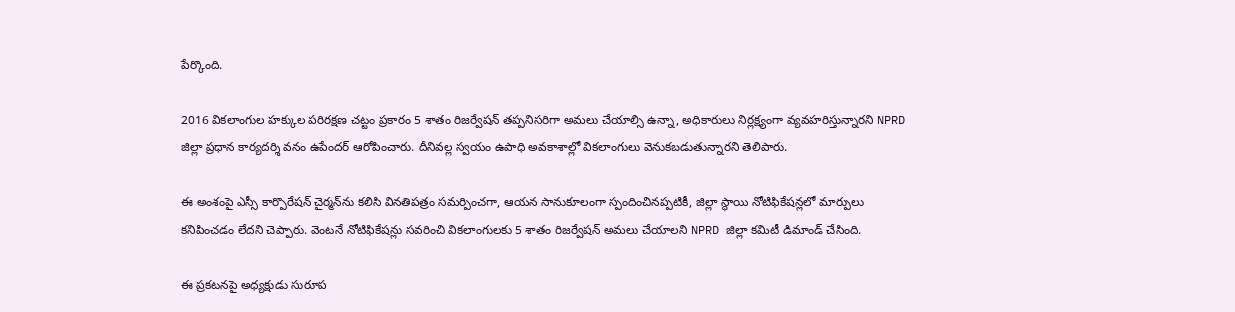పేర్కొంది.

2016 వికలాంగుల హక్కుల పరిరక్షణ చట్టం ప్రకారం 5 శాతం రిజర్వేషన్ తప్పనిసరిగా అమలు చేయాల్సి ఉన్నా, అధికారులు నిర్లక్ష్యంగా వ్యవహరిస్తున్నారని NPRD జిల్లా ప్రధాన కార్యదర్శి వనం ఉపేందర్ ఆరోపించారు. దీనివల్ల స్వయం ఉపాధి అవకాశాల్లో వికలాంగులు వెనుకబడుతున్నారని తెలిపారు.

ఈ అంశంపై ఎస్సీ కార్పొరేషన్ చైర్మన్‌ను కలిసి వినతిపత్రం సమర్పించగా, ఆయన సానుకూలంగా స్పందించినప్పటికీ, జిల్లా స్థాయి నోటిఫికేషన్లలో మార్పులు కనిపించడం లేదని చెప్పారు. వెంటనే నోటిఫికేషన్లు సవరించి వికలాంగులకు 5 శాతం రిజర్వేషన్ అమలు చేయాలని NPRD జిల్లా కమిటీ డిమాండ్ చేసింది.

ఈ ప్రకటనపై అధ్యక్షుడు సురూప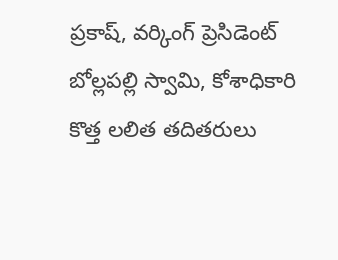ప్రకాష్, వర్కింగ్ ప్రెసిడెంట్ బోల్లపల్లి స్వామి, కోశాధికారి కొత్త లలిత తదితరులు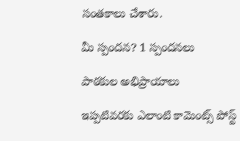సంతకాలు చేశారు.

మీ స్పందన? 1 స్పందనలు

పాఠకుల అభిప్రాయాలు

ఇప్పటివరకు ఎలాంటి కామెంట్స్ పోస్ట్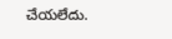చేయలేదు.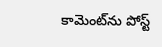కామెంట్‌ను పోస్ట్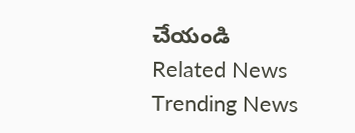చేయండి
Related News
Trending News